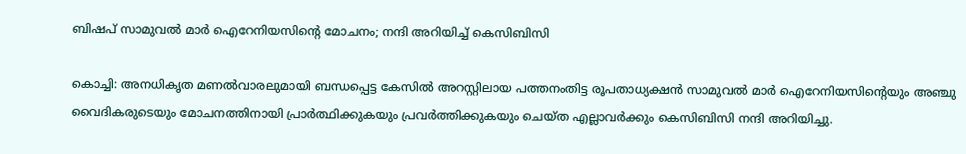ബിഷപ് സാമുവല്‍ മാര്‍ ഐറേനിയസിന്റെ മോചനം; നന്ദി അറിയിച്ച് കെസിബിസി

കൊച്ചി: അനധികൃത മണല്‍വാരലുമായി ബന്ധപ്പെട്ട കേസില്‍ അറസ്റ്റിലായ പത്തനംതിട്ട രൂപതാധ്യക്ഷന്‍ സാമുവല്‍ മാര്‍ ഐറേനിയസിന്റെയും അഞ്ചു വൈദികരുടെയും മോചനത്തിനായി പ്രാര്‍ത്ഥിക്കുകയും പ്രവര്‍ത്തിക്കുകയും ചെയ്ത എല്ലാവര്‍ക്കും കെസിബിസി നന്ദി അറിയിച്ചു.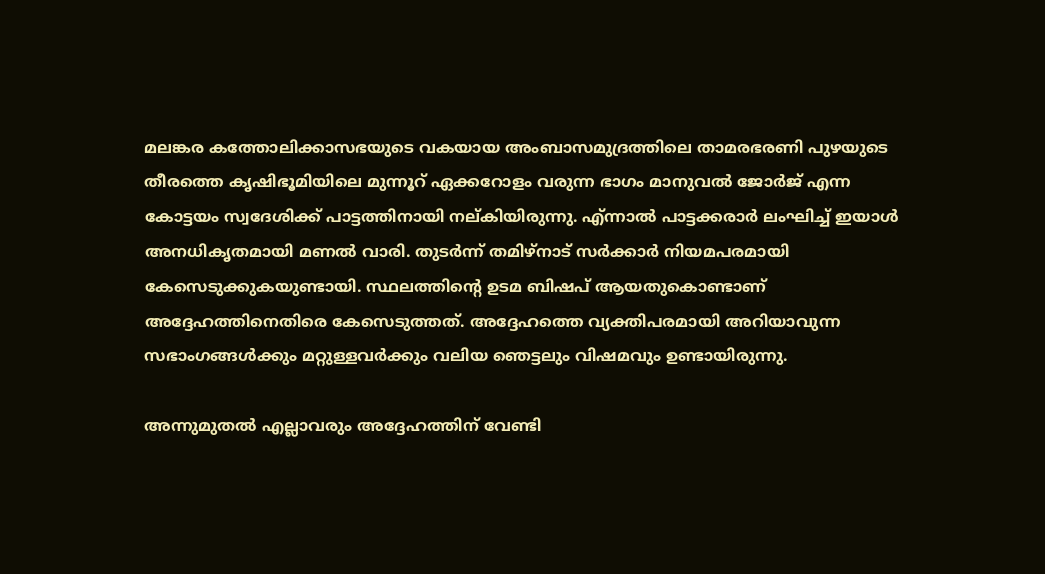മലങ്കര കത്തോലിക്കാസഭയുടെ വകയായ അംബാസമുദ്രത്തിലെ താമരഭരണി പുഴയുടെ തീരത്തെ കൃഷിഭൂമിയിലെ മുന്നൂറ് ഏക്കറോളം വരുന്ന ഭാഗം മാനുവല്‍ ജോര്‍ജ് എന്ന കോട്ടയം സ്വദേശിക്ക് പാട്ടത്തിനായി നല്കിയിരുന്നു. എ്ന്നാല്‍ പാട്ടക്കരാര്‍ ലംഘിച്ച് ഇയാള്‍ അനധികൃതമായി മണല്‍ വാരി. തുടര്‍ന്ന് തമിഴ്‌നാട് സര്‍ക്കാര്‍ നിയമപരമായി കേസെടുക്കുകയുണ്ടായി. സ്ഥലത്തിന്റെ ഉടമ ബിഷപ് ആയതുകൊണ്ടാണ് അദ്ദേഹത്തിനെതിരെ കേസെടുത്തത്. അദ്ദേഹത്തെ വ്യക്തിപരമായി അറിയാവുന്ന സഭാംഗങ്ങള്‍ക്കും മറ്റുള്ളവര്‍ക്കും വലിയ ഞെട്ടലും വിഷമവും ഉണ്ടായിരുന്നു.

അന്നുമുതല്‍ എല്ലാവരും അദ്ദേഹത്തിന് വേണ്ടി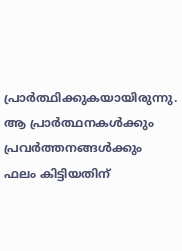പ്രാര്‍ത്ഥിക്കുകയായിരുന്നു. ആ പ്രാര്‍ത്ഥനകള്‍ക്കും പ്രവര്‍ത്തനങ്ങള്‍ക്കും ഫലം കിട്ടിയതിന്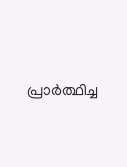പ്രാര്‍ത്ഥിച്ച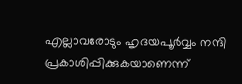എല്ലാവരോടും ഹൃദയപൂര്‍വ്വം നന്ദി പ്രകാശിപ്പിക്കുകയാണെന്ന്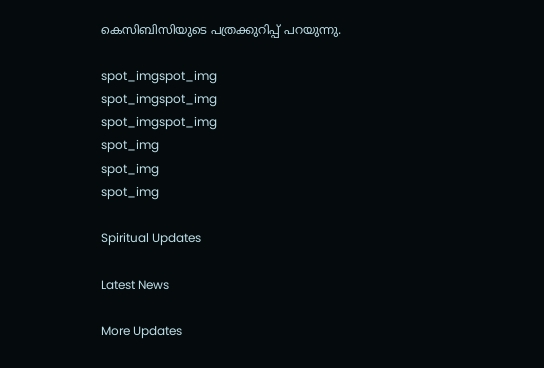കെസിബിസിയുടെ പത്രക്കുറിപ്പ് പറയുന്നു.

spot_imgspot_img
spot_imgspot_img
spot_imgspot_img
spot_img
spot_img
spot_img

Spiritual Updates

Latest News

More Updates